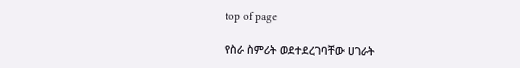top of page

የስራ ስምሪት ወደተደረገባቸው ሀገራት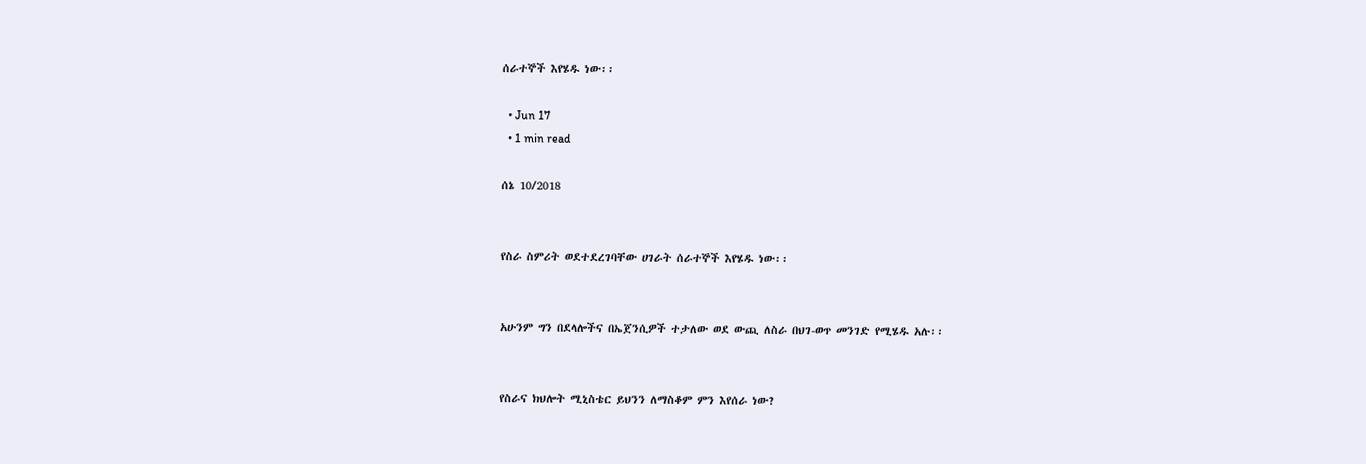ሰራተኞች እየሄዱ ነው፡፡

  • Jun 17
  • 1 min read

ሰኔ 10/2018


የስራ ስምሪት ወደተደረገባቸው ሀገራት ሰራተኞች እየሄዱ ነው፡፡


አሁንም ግን በደላሎችና በኤጀንሲዎች ተታለው ወደ ውጪ ለስራ በህገ-ወጥ መንገድ የሚሄዱ አሉ፡፡


የስራና ክህሎት ሚኒስቴር ይህንን ለማስቆም ምን እየሰራ ነው?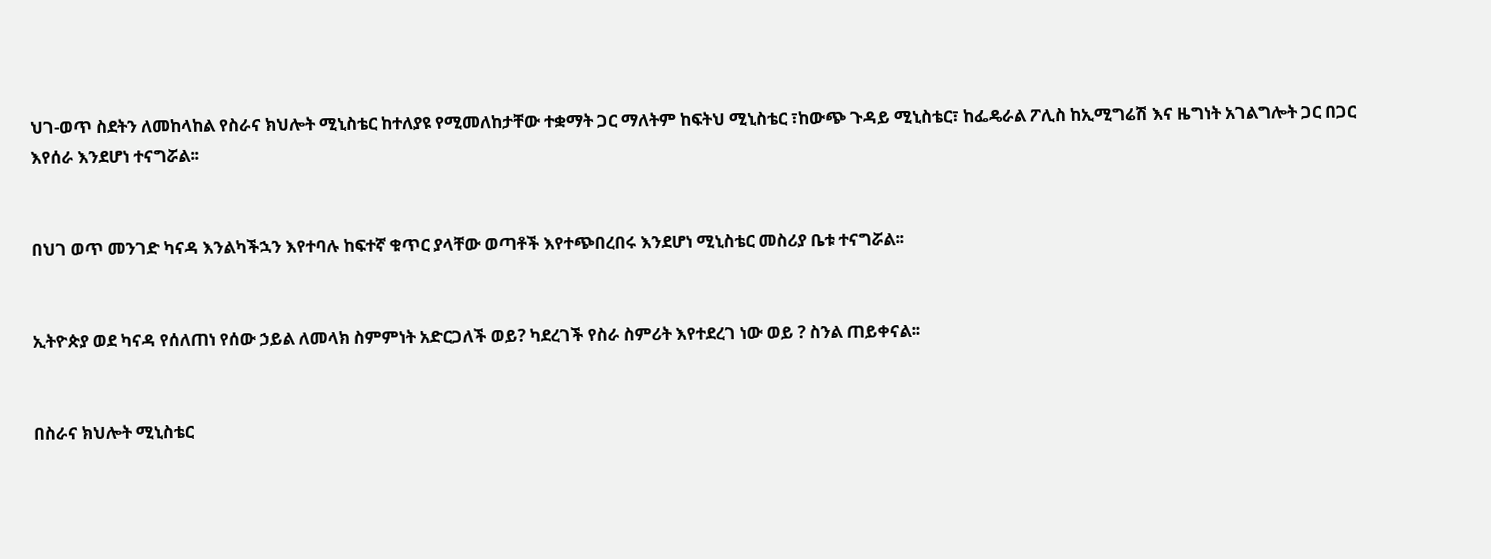ህገ-ወጥ ስደትን ለመከላከል የስራና ክህሎት ሚኒስቴር ከተለያዩ የሚመለከታቸው ተቋማት ጋር ማለትም ከፍትህ ሚኒስቴር ፣ከውጭ ጉዳይ ሚኒስቴር፣ ከፌዴራል ፖሊስ ከኢሚግሬሽ እና ዜግነት አገልግሎት ጋር በጋር እየሰራ እንደሆነ ተናግሯል፡፡


በህገ ወጥ መንገድ ካናዳ እንልካችኋን እየተባሉ ከፍተኛ ቁጥር ያላቸው ወጣቶች እየተጭበረበሩ እንደሆነ ሚኒስቴር መስሪያ ቤቱ ተናግሯል፡፡


ኢትዮጵያ ወደ ካናዳ የሰለጠነ የሰው ኃይል ለመላክ ስምምነት አድርጋለች ወይ? ካደረገች የስራ ስምሪት እየተደረገ ነው ወይ ? ስንል ጠይቀናል፡፡


በስራና ክህሎት ሚኒስቴር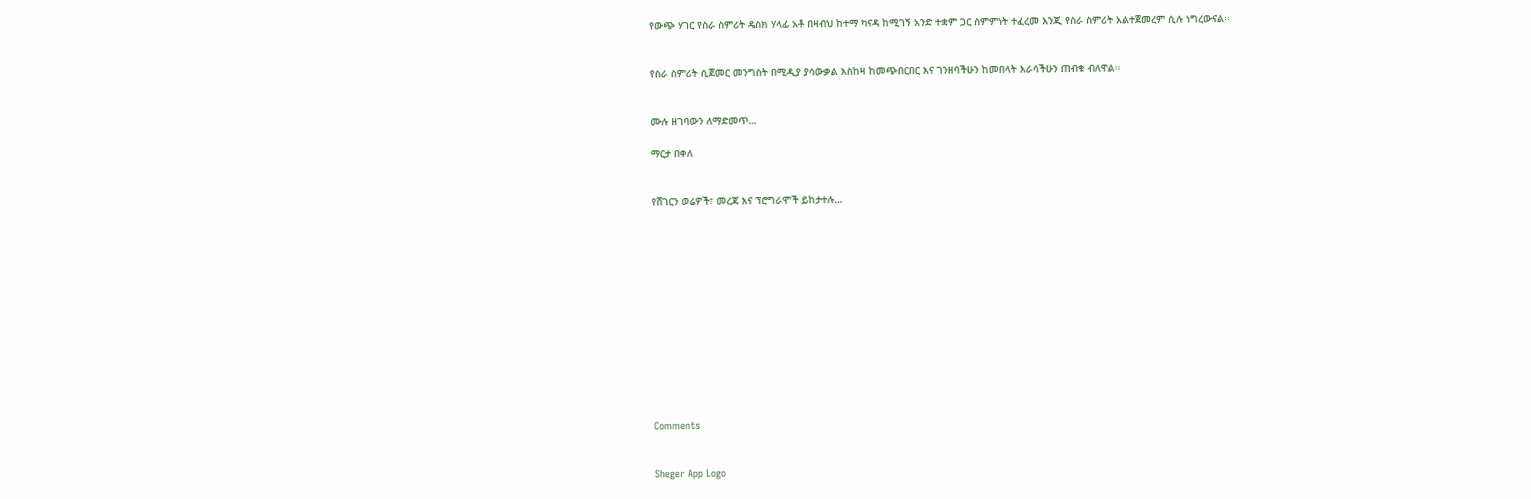የውጭ ሃገር የስራ ስምሪት ዴስክ ሃላፊ አቶ በዛብህ ከተማ ካናዳ ከሚገኝ አንድ ተቋም ጋር ስምምነት ተፈረመ እንጂ የስራ ስምሪት አልተጀመረም ሲሉ ነግረውናል፡፡


የስራ ስምሪት ሲጀመር መንግስት በሚዲያ ያሳውቃል እስከዛ ከመጭበርበር እና ገንዘባችሁን ከመበላት እራሳችሁን ጠብቁ ብለዋል፡፡


ሙሉ ዘገባውን ለማድመጥ…

ማርታ በቀለ


የሸገርን ወሬዎች፣ መረጃ እና ፕሮግራሞች ይከታተሉ…













Comments


Sheger App Logo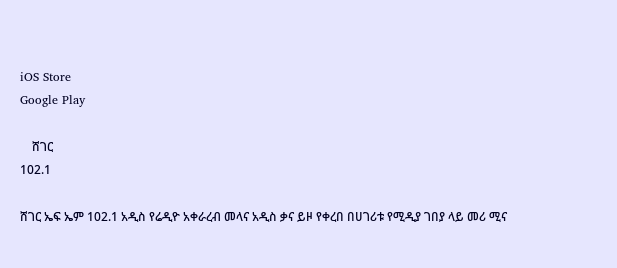iOS Store
Google Play

    ሸገር
102.1

ሸገር ኤፍ ኤም 102.1 አዲስ የሬዲዮ አቀራረብ መላና አዲስ ቃና ይዞ የቀረበ በሀገሪቱ የሚዲያ ገበያ ላይ መሪ ሚና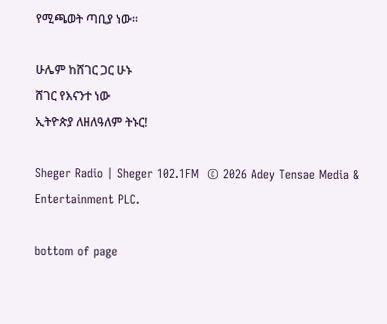የሚጫወት ጣቢያ ነው፡፡

ሁሌም ከሸገር ጋር ሁኑ
ሸገር የእናንተ ነው
ኢትዮጵያ ለዘለዓለም ትኑር!

Sheger Radio | Sheger 102.1FM  © 2026 Adey Tensae Media & Entertainment PLC.

bottom of page